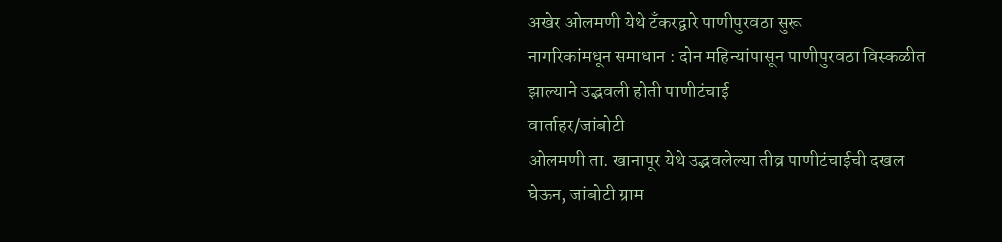अखेर ओलमणी येथे टँकरद्वारे पाणीपुरवठा सुरू
नागरिकांमधून समाधान : दोन महिन्यांपासून पाणीपुरवठा विस्कळीत झाल्याने उद्भवली होती पाणीटंचाई
वार्ताहर/जांबोटी
ओलमणी ता. खानापूर येथे उद्भवलेल्या तीव्र पाणीटंचाईची दखल घेऊन, जांबोटी ग्राम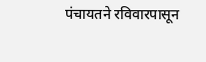पंचायतने रविवारपासून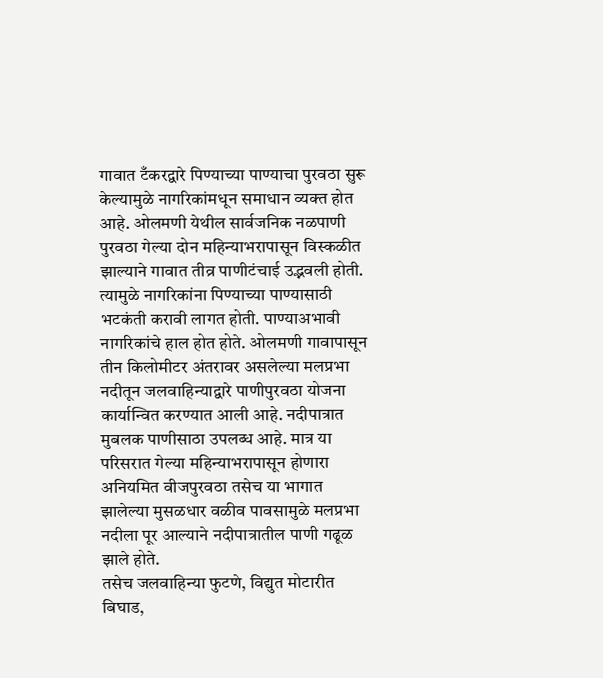गावात टँकरद्वारे पिण्याच्या पाण्याचा पुरवठा सुरू केल्यामुळे नागरिकांमधून समाधान व्यक्त होत आहे. ओलमणी येथील सार्वजनिक नळपाणी पुरवठा गेल्या दोन महिन्याभरापासून विस्कळीत झाल्याने गावात तीव्र पाणीटंचाई उद्भवली होती. त्यामुळे नागरिकांना पिण्याच्या पाण्यासाठी भटकंती करावी लागत होती. पाण्याअभावी नागरिकांचे हाल होत होते. ओलमणी गावापासून तीन किलोमीटर अंतरावर असलेल्या मलप्रभा नदीतून जलवाहिन्याद्वारे पाणीपुरवठा योजना कार्यान्वित करण्यात आली आहे. नदीपात्रात मुबलक पाणीसाठा उपलब्ध आहे. मात्र या परिसरात गेल्या महिन्याभरापासून होणारा अनियमित वीजपुरवठा तसेच या भागात झालेल्या मुसळधार वळीव पावसामुळे मलप्रभा नदीला पूर आल्याने नदीपात्रातील पाणी गढूळ झाले होते.
तसेच जलवाहिन्या फुटणे, विद्युत मोटारीत बिघाड,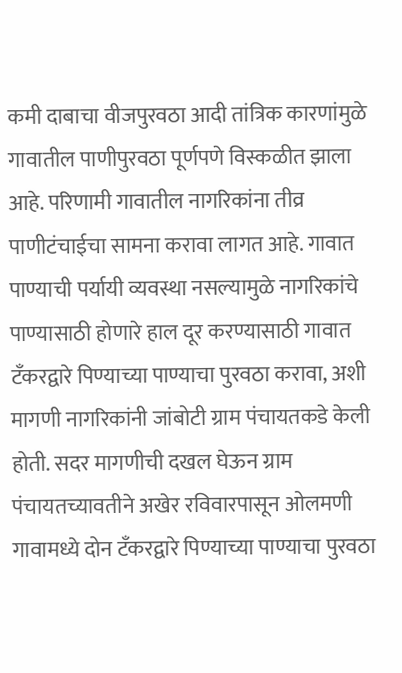कमी दाबाचा वीजपुरवठा आदी तांत्रिक कारणांमुळे गावातील पाणीपुरवठा पूर्णपणे विस्कळीत झाला आहे. परिणामी गावातील नागरिकांना तीव्र पाणीटंचाईचा सामना करावा लागत आहे. गावात पाण्याची पर्यायी व्यवस्था नसल्यामुळे नागरिकांचे पाण्यासाठी होणारे हाल दूर करण्यासाठी गावात टँकरद्वारे पिण्याच्या पाण्याचा पुरवठा करावा, अशी मागणी नागरिकांनी जांबोटी ग्राम पंचायतकडे केली होती. सदर मागणीची दखल घेऊन ग्राम पंचायतच्यावतीने अखेर रविवारपासून ओलमणी गावामध्ये दोन टँकरद्वारे पिण्याच्या पाण्याचा पुरवठा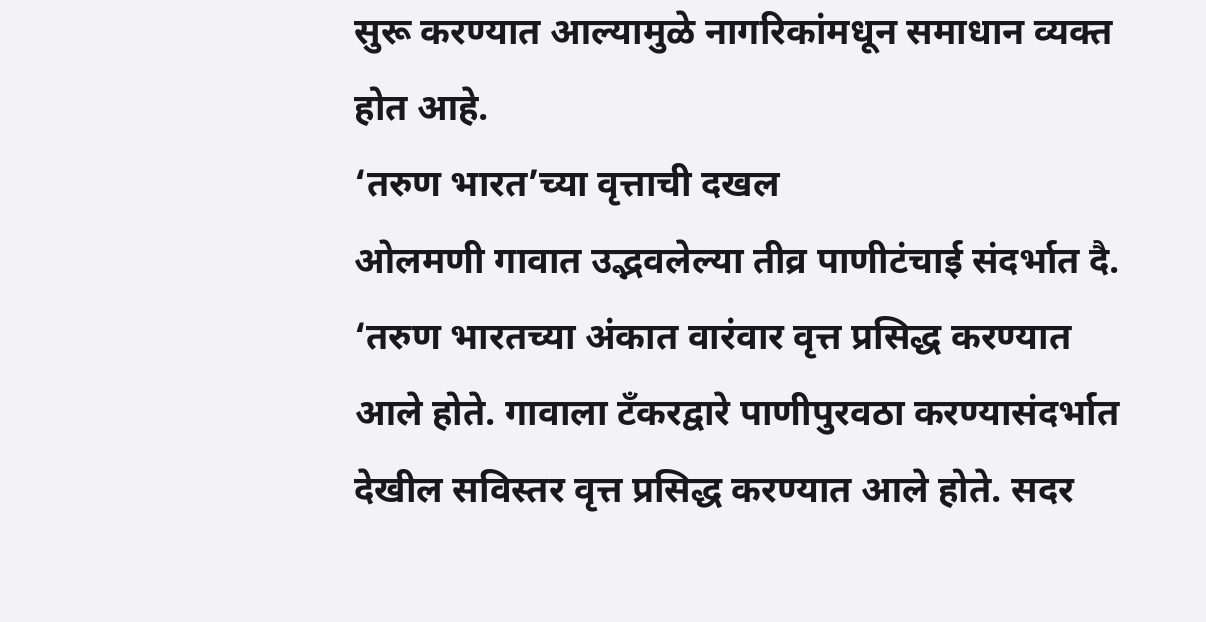सुरू करण्यात आल्यामुळे नागरिकांमधून समाधान व्यक्त होत आहे.
‘तरुण भारत’च्या वृत्ताची दखल
ओलमणी गावात उद्भवलेल्या तीव्र पाणीटंचाई संदर्भात दै. ‘तरुण भारतच्या अंकात वारंवार वृत्त प्रसिद्ध करण्यात आले होते. गावाला टँकरद्वारे पाणीपुरवठा करण्यासंदर्भात देखील सविस्तर वृत्त प्रसिद्ध करण्यात आले होते. सदर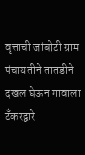वृत्ताची जांबोटी ग्राम पंचायतीने तातडीने दखल घेऊन गावाला टँकरद्वारे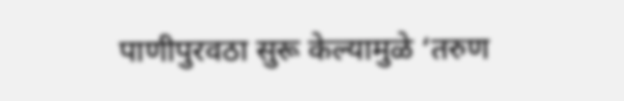पाणीपुरवठा सुरू केल्यामुळे ‘तरुण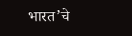भारत’चे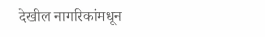देखील नागरिकांमधून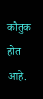कौतुक होत आहे.